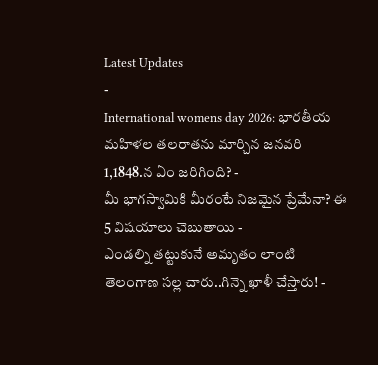Latest Updates
-
International womens day 2026: భారతీయ మహిళల తలరాతను మార్చిన జనవరి 1,1848.న ఏం జరిగింది? -
మీ భాగస్వామికి మీరంటే నిజమైన ప్రేమేనా? ఈ 5 విషయాలు చెబుతాయి -
ఎండల్ని తట్టుకునే అమృతం లాంటి తెలంగాణ సల్ల చారు..గిన్నె ఖాళీ చేస్తారు! -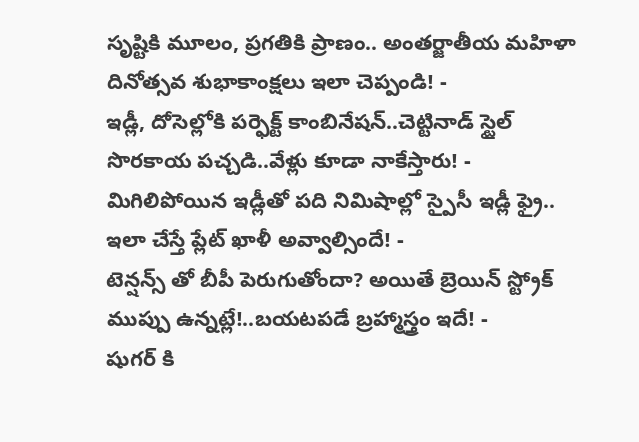సృష్టికి మూలం, ప్రగతికి ప్రాణం.. అంతర్జాతీయ మహిళా దినోత్సవ శుభాకాంక్షలు ఇలా చెప్పండి! -
ఇడ్లీ, దోసెల్లోకి పర్ఫెక్ట్ కాంబినేషన్..చెట్టినాడ్ స్టైల్ సొరకాయ పచ్చడి..వేళ్లు కూడా నాకేస్తారు! -
మిగిలిపోయిన ఇడ్లీతో పది నిమిషాల్లో స్పైసీ ఇడ్లీ ఫ్రై.. ఇలా చేస్తే ప్లేట్ ఖాళీ అవ్వాల్సిందే! -
టెన్షన్స్ తో బీపీ పెరుగుతోందా? అయితే బ్రెయిన్ స్ట్రోక్ ముప్పు ఉన్నట్లే!..బయటపడే బ్రహ్మాస్త్రం ఇదే! -
షుగర్ కి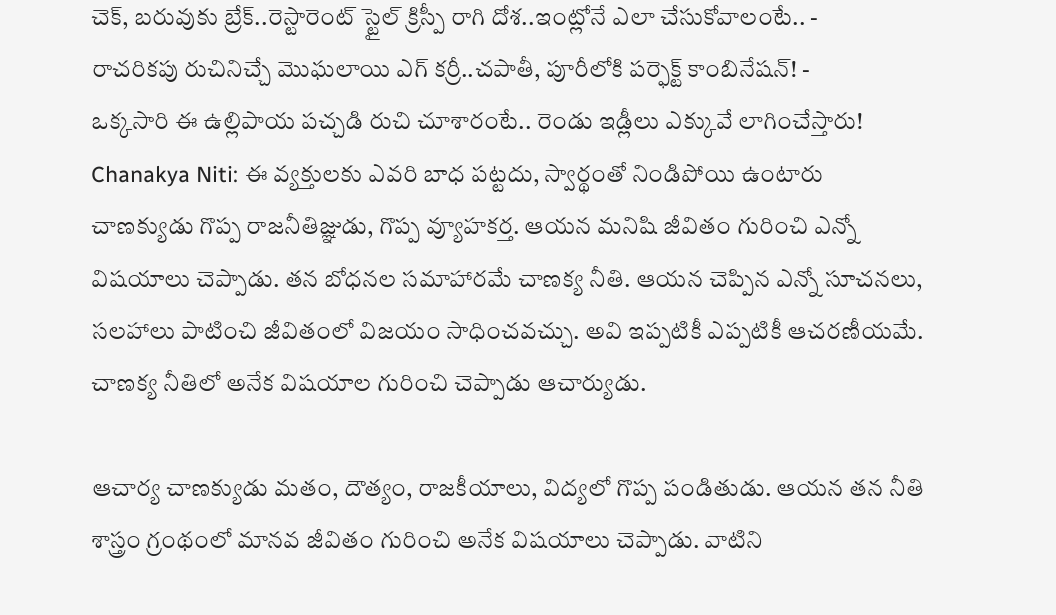చెక్, బరువుకు బ్రేక్..రెస్టారెంట్ స్టైల్ క్రిస్పీ రాగి దోశ..ఇంట్లోనే ఎలా చేసుకోవాలంటే.. -
రాచరికపు రుచినిచ్చే మొఘలాయి ఎగ్ కర్రీ..చపాతీ, పూరీలోకి పర్ఫెక్ట్ కాంబినేషన్! -
ఒక్కసారి ఈ ఉల్లిపాయ పచ్చడి రుచి చూశారంటే.. రెండు ఇడ్లీలు ఎక్కువే లాగించేస్తారు!
Chanakya Niti: ఈ వ్యక్తులకు ఎవరి బాధ పట్టదు, స్వార్థంతో నిండిపోయి ఉంటారు
చాణక్యుడు గొప్ప రాజనీతిజ్ఞుడు, గొప్ప వ్యూహకర్త. ఆయన మనిషి జీవితం గురించి ఎన్నో విషయాలు చెప్పాడు. తన బోధనల సమాహారమే చాణక్య నీతి. ఆయన చెప్పిన ఎన్నో సూచనలు, సలహాలు పాటించి జీవితంలో విజయం సాధించవచ్చు. అవి ఇప్పటికీ ఎప్పటికీ ఆచరణీయమే. చాణక్య నీతిలో అనేక విషయాల గురించి చెప్పాడు ఆచార్యుడు.

ఆచార్య చాణక్యుడు మతం, దౌత్యం, రాజకీయాలు, విద్యలో గొప్ప పండితుడు. ఆయన తన నీతి శాస్త్రం గ్రంథంలో మానవ జీవితం గురించి అనేక విషయాలు చెప్పాడు. వాటిని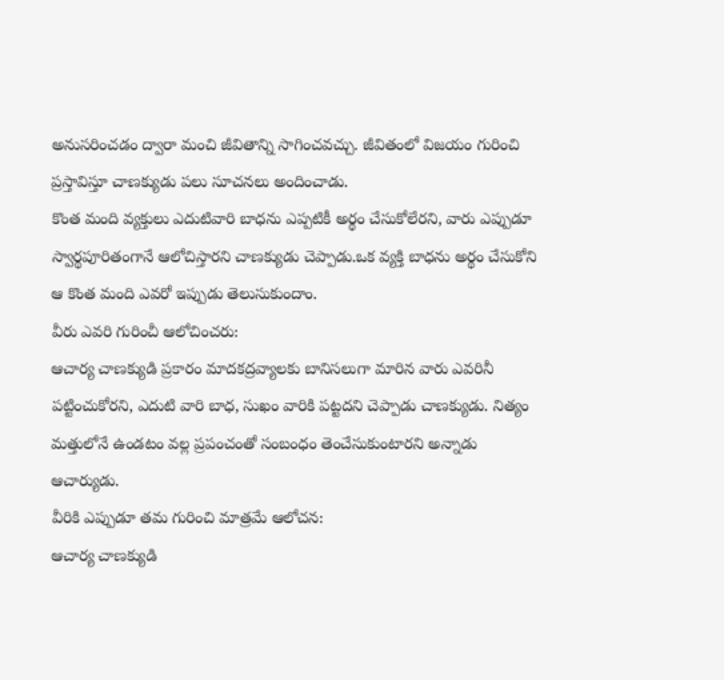అనుసరించడం ద్వారా మంచి జీవితాన్ని సాగించవచ్చు. జీవితంలో విజయం గురించి ప్రస్తావిస్తూ చాణక్యుడు పలు సూచనలు అందించాడు.
కొంత మంది వ్యక్తులు ఎదుటివారి బాధను ఎప్పటికీ అర్థం చేసుకోలేరని, వారు ఎప్పుడూ స్వార్థపూరితంగానే ఆలోచిస్తారని చాణక్యుడు చెప్పాడు.ఒక వ్యక్తి బాధను అర్థం చేసుకోని ఆ కొంత మంది ఎవరో ఇప్పుడు తెలుసుకుందాం.
వీరు ఎవరి గురించీ ఆలోచించరు:
ఆచార్య చాణక్యుడి ప్రకారం మాదకద్రవ్యాలకు బానిసలుగా మారిన వారు ఎవరినీ పట్టించుకోరని, ఎదుటి వారి బాధ, సుఖం వారికి పట్టదని చెప్పాడు చాణక్యుడు. నిత్యం మత్తులోనే ఉండటం వల్ల ప్రపంచంతో సంబంధం తెంచేసుకుంటారని అన్నాడు ఆచార్యుడు.
వీరికి ఎప్పుడూ తమ గురించి మాత్రమే ఆలోచన:
ఆచార్య చాణక్యుడి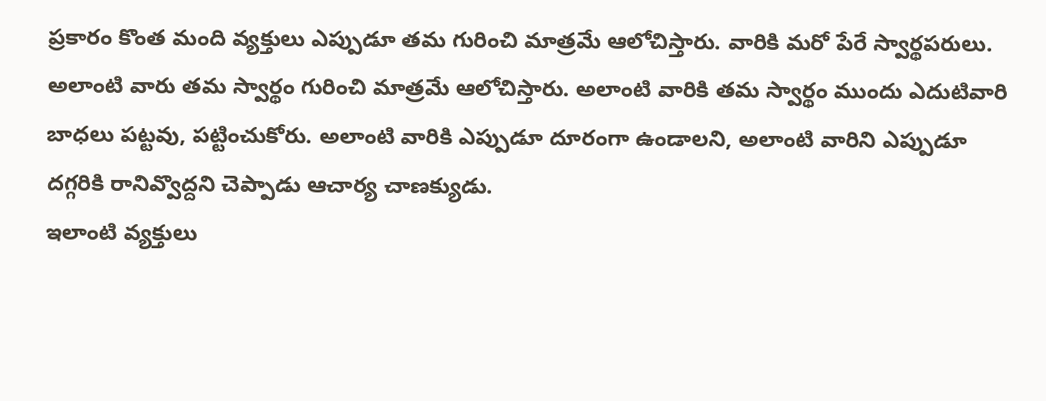ప్రకారం కొంత మంది వ్యక్తులు ఎప్పుడూ తమ గురించి మాత్రమే ఆలోచిస్తారు. వారికి మరో పేరే స్వార్థపరులు. అలాంటి వారు తమ స్వార్థం గురించి మాత్రమే ఆలోచిస్తారు. అలాంటి వారికి తమ స్వార్థం ముందు ఎదుటివారి బాధలు పట్టవు, పట్టించుకోరు. అలాంటి వారికి ఎప్పుడూ దూరంగా ఉండాలని, అలాంటి వారిని ఎప్పుడూ దగ్గరికి రానివ్వొద్దని చెప్పాడు ఆచార్య చాణక్యుడు.
ఇలాంటి వ్యక్తులు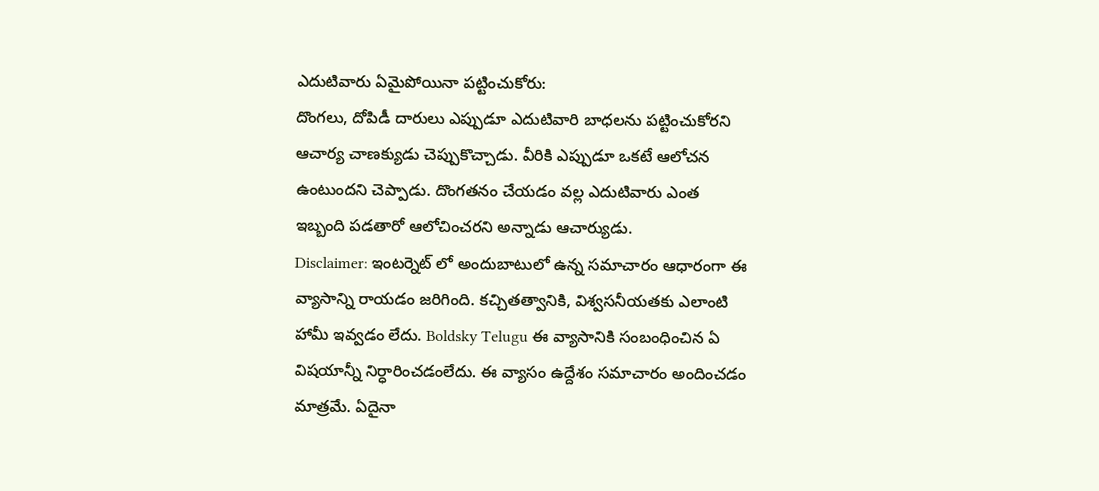ఎదుటివారు ఏమైపోయినా పట్టించుకోరు:
దొంగలు, దోపిడీ దారులు ఎప్పుడూ ఎదుటివారి బాధలను పట్టించుకోరని ఆచార్య చాణక్యుడు చెప్పుకొచ్చాడు. వీరికి ఎప్పుడూ ఒకటే ఆలోచన ఉంటుందని చెప్పాడు. దొంగతనం చేయడం వల్ల ఎదుటివారు ఎంత ఇబ్బంది పడతారో ఆలోచించరని అన్నాడు ఆచార్యుడు.
Disclaimer: ఇంటర్నెట్ లో అందుబాటులో ఉన్న సమాచారం ఆధారంగా ఈ వ్యాసాన్ని రాయడం జరిగింది. కచ్చితత్వానికి, విశ్వసనీయతకు ఎలాంటి హామీ ఇవ్వడం లేదు. Boldsky Telugu ఈ వ్యాసానికి సంబంధించిన ఏ విషయాన్నీ నిర్ధారించడంలేదు. ఈ వ్యాసం ఉద్దేశం సమాచారం అందించడం మాత్రమే. ఏదైనా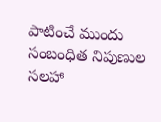పాటించే ముందు సంబంధిత నిపుణుల సలహా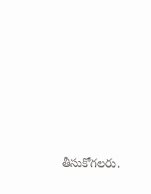తీసుకోగలరు.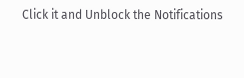Click it and Unblock the Notifications